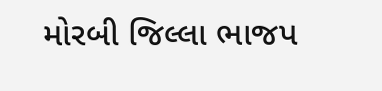મોરબી જિલ્લા ભાજપ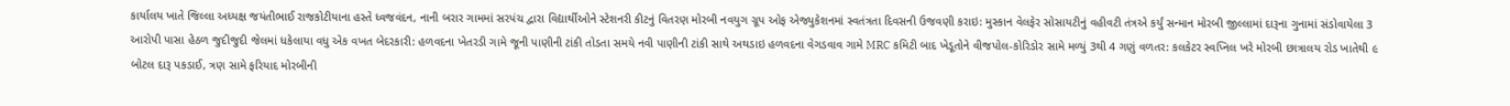કાર્યાલય ખાતે જિલ્લા અધ્યક્ષ જયંતીભાઈ રાજકોટીયાના હસ્તે ધ્વજવંદન, નાની બરાર ગામમાં સરપંચ દ્વારા વિદ્યાર્થીઓને સ્ટેશનરી કીટનું વિતરણ મોરબી નવયુગ ગ્રૂપ ઓફ એજ્યુકેશનમાં સ્વતંત્રતા દિવસની ઉજવણી કરાઇ: મુસ્કાન વેલફેર સોસાયટીનું વહીવટી તંત્રએ કર્યું સન્માન મોરબી જીલ્લામાં દારૂના ગુનામાં સંડોવાયેલા 3 આરોપી પાસા હેઠળ જુદીજુદી જેલમાં ધકેલાયા વધુ એક વખત બેદરકારી: હળવદના ખેતરડી ગામે જૂની પાણીની ટાંકી તોડતા સમયે નવી પાણીની ટાંકી સાથે અથડાઇ હળવદના વેગડવાવ ગામે MRC કમિટી બાદ ખેડૂતોને વીજપોલ-કોરિડોર સામે મળ્યું 3થી 4 ગણું વળતર: કલકેટર સ્વપ્નિલ ખરે મોરબી છાત્રાલય રોડ ખાતેથી ૯ બોટલ દારૂ પકડાઈ, ત્રણ સામે ફરિયાદ મોરબીની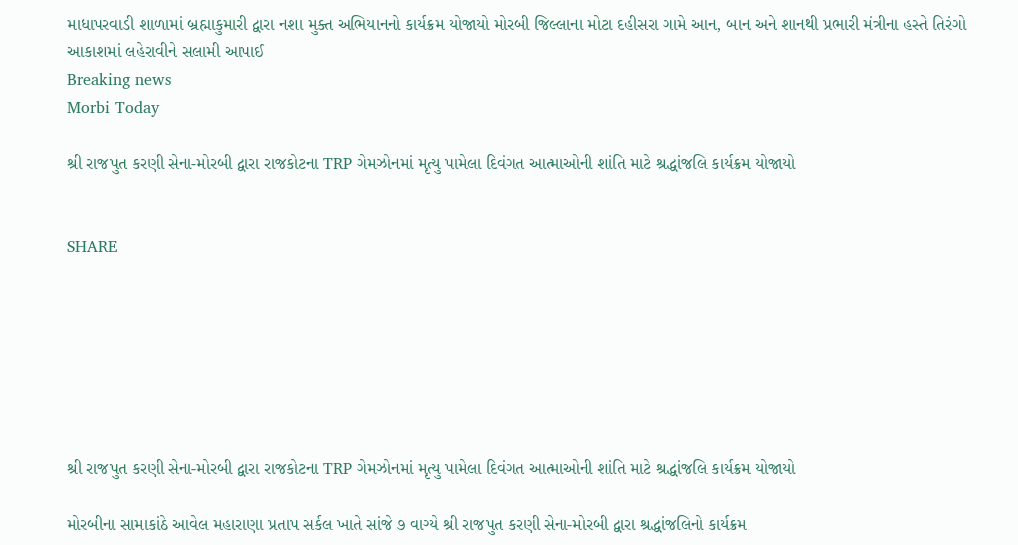માધાપરવાડી શાળામાં બ્રહ્માકુમારી દ્વારા નશા મુક્ત અભિયાનનો કાર્યક્રમ યોજાયો મોરબી જિલ્લાના મોટા દહીસરા ગામે આન, બાન અને શાનથી પ્રભારી મંત્રીના હસ્તે તિરંગો આકાશમાં લહેરાવીને સલામી આપાઈ
Breaking news
Morbi Today

શ્રી રાજપુત કરણી સેના-મોરબી દ્વારા રાજકોટના TRP ગેમઝોનમાં મૃત્યુ પામેલા દિવંગત આત્માઓની શાંતિ માટે શ્રદ્ધાંજલિ કાર્યક્રમ યોજાયો


SHARE







શ્રી રાજપુત કરણી સેના-મોરબી દ્વારા રાજકોટના TRP ગેમઝોનમાં મૃત્યુ પામેલા દિવંગત આત્માઓની શાંતિ માટે શ્રદ્ધાંજલિ કાર્યક્રમ યોજાયો

મોરબીના સામાકાંઠે આવેલ મહારાણા પ્રતાપ સર્કલ ખાતે સાંજે ૭ વાગ્યે શ્રી રાજપુત કરણી સેના-મોરબી દ્વારા શ્રદ્ધાંજલિનો કાર્યક્રમ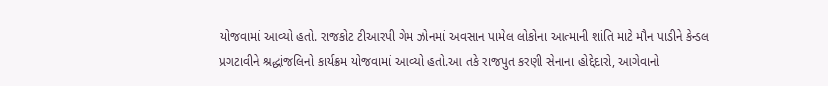યોજવામાં આવ્યો હતો. રાજકોટ ટીઆરપી ગેમ ઝોનમાં અવસાન પામેલ લોકોના આત્માની શાંતિ માટે મૌન પાડીને કેન્ડલ પ્રગટાવીને શ્રદ્ધાંજલિનો કાર્યક્રમ યોજવામાં આવ્યો હતો.આ તકે રાજપુત કરણી સેનાના હોદ્દેદારો, આગેવાનો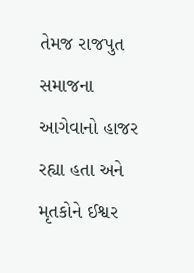તેમજ રાજપુત સમાજના આગેવાનો હાજર રહ્યા હતા અને મૃતકોને ઈશ્વર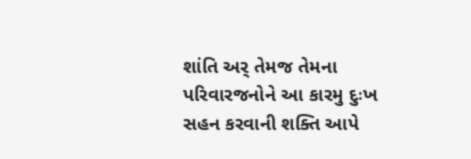શાંતિ અર્ તેમજ તેમના પરિવારજનોને આ કારમુ દુઃખ સહન કરવાની શક્તિ આપે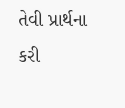તેવી પ્રાર્થના કરી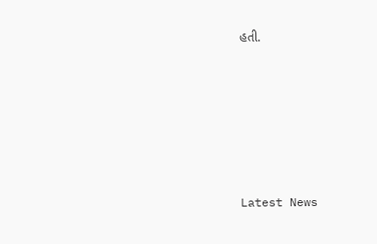હતી.






Latest News